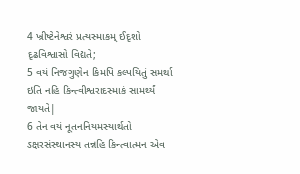4 ખ્રીષ્ટેનેશ્વરં પ્રત્યસ્માકમ્ ઈદૃશો દૃઢવિશ્વાસો વિદ્યતે;
5 વયં નિજગુણેન કિમપિ કલ્પયિતું સમર્થા ઇતિ નહિ કિન્ત્વીશ્વરાદસ્માકં સામર્થ્યં જાયતે|
6 તેન વયં નૂતનનિયમસ્યાર્થતો ઽક્ષરસંસ્થાનસ્ય તન્નહિ કિન્ત્વાત્મન એવ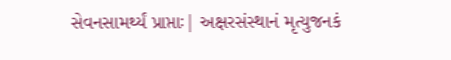સેવનસામર્થ્યં પ્રાપ્તાઃ| અક્ષરસંસ્થાનં મૃત્યુજનકં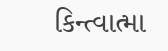કિન્ત્વાત્મા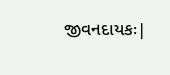જીવનદાયકઃ|